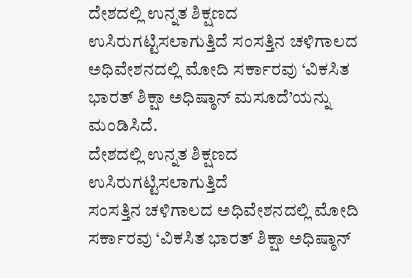ದೇಶದಲ್ಲಿ ಉನ್ನತ ಶಿಕ್ಷಣದ ಉಸಿರುಗಟ್ಟಿಸಲಾಗುತ್ತಿದೆ ಸಂಸತ್ತಿನ ಚಳಿಗಾಲದ ಅಧಿವೇಶನದಲ್ಲಿ ಮೋದಿ ಸರ್ಕಾರವು ‘ವಿಕಸಿತ ಭಾರತ್ ಶಿಕ್ಷಾ ಅಧಿಷ್ಠಾನ್ ಮಸೂದೆ’ಯನ್ನು ಮಂಡಿಸಿದೆ.
ದೇಶದಲ್ಲಿ ಉನ್ನತ ಶಿಕ್ಷಣದ ಉಸಿರುಗಟ್ಟಿಸಲಾಗುತ್ತಿದೆ
ಸಂಸತ್ತಿನ ಚಳಿಗಾಲದ ಅಧಿವೇಶನದಲ್ಲಿ ಮೋದಿ ಸರ್ಕಾರವು ‘ವಿಕಸಿತ ಭಾರತ್ ಶಿಕ್ಷಾ ಅಧಿಷ್ಠಾನ್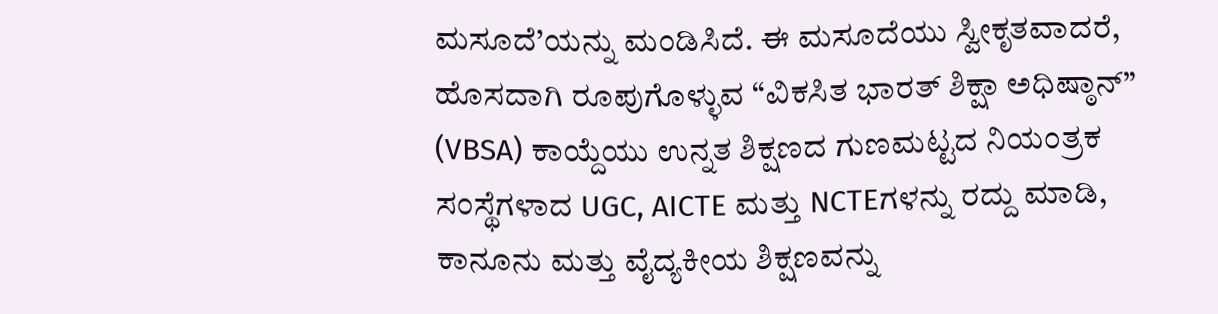ಮಸೂದೆ’ಯನ್ನು ಮಂಡಿಸಿದೆ. ಈ ಮಸೂದೆಯು ಸ್ವೀಕೃತವಾದರೆ, ಹೊಸದಾಗಿ ರೂಪುಗೊಳ್ಳುವ “ವಿಕಸಿತ ಭಾರತ್ ಶಿಕ್ಷಾ ಅಧಿಷ್ಠಾನ್” (VBSA) ಕಾಯ್ದೆಯು ಉನ್ನತ ಶಿಕ್ಷಣದ ಗುಣಮಟ್ಟದ ನಿಯಂತ್ರಕ ಸಂಸ್ಥೆಗಳಾದ UGC, AICTE ಮತ್ತು NCTEಗಳನ್ನು ರದ್ದು ಮಾಡಿ, ಕಾನೂನು ಮತ್ತು ವೈದ್ಯಕೀಯ ಶಿಕ್ಷಣವನ್ನು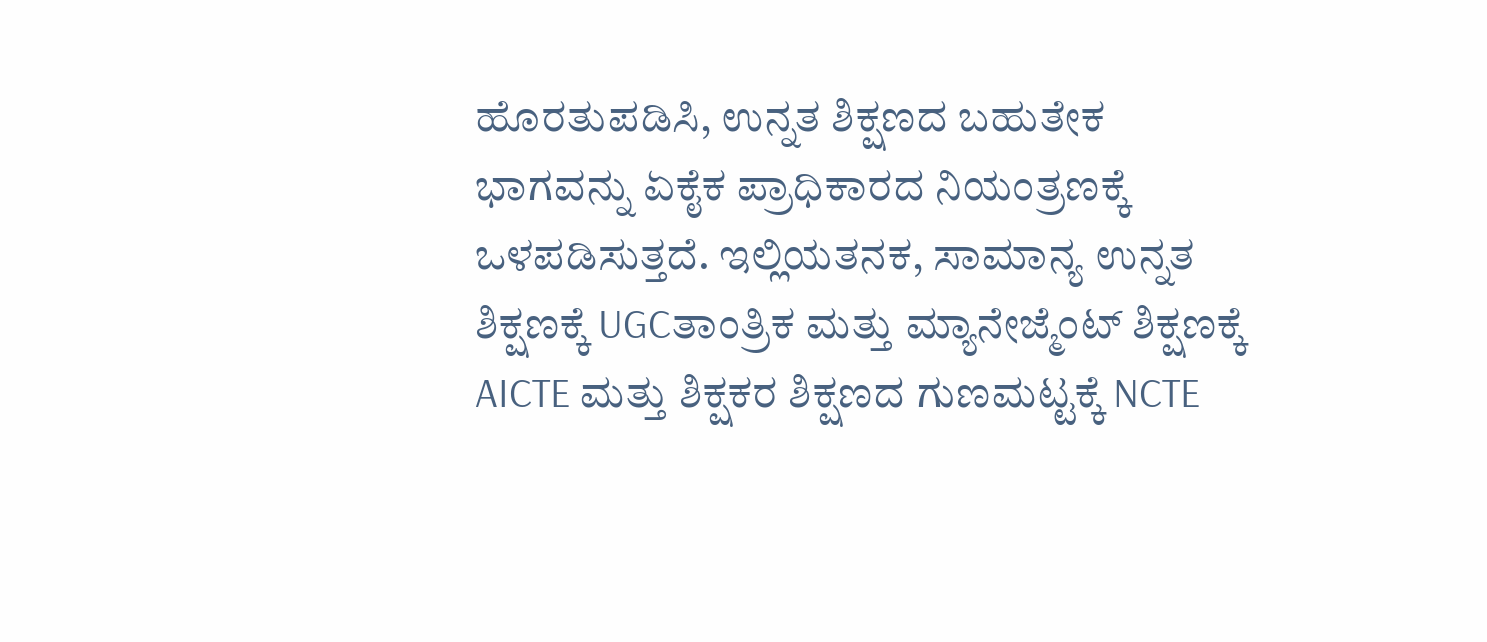ಹೊರತುಪಡಿಸಿ, ಉನ್ನತ ಶಿಕ್ಷಣದ ಬಹುತೇಕ ಭಾಗವನ್ನು ಏಕೈಕ ಪ್ರಾಧಿಕಾರದ ನಿಯಂತ್ರಣಕ್ಕೆ ಒಳಪಡಿಸುತ್ತದೆ. ಇಲ್ಲಿಯತನಕ, ಸಾಮಾನ್ಯ ಉನ್ನತ ಶಿಕ್ಷಣಕ್ಕೆ UGCತಾಂತ್ರಿಕ ಮತ್ತು ಮ್ಯಾನೇಜ್ಮೆಂಟ್ ಶಿಕ್ಷಣಕ್ಕೆ AICTE ಮತ್ತು ಶಿಕ್ಷಕರ ಶಿಕ್ಷಣದ ಗುಣಮಟ್ಟಕ್ಕೆ NCTE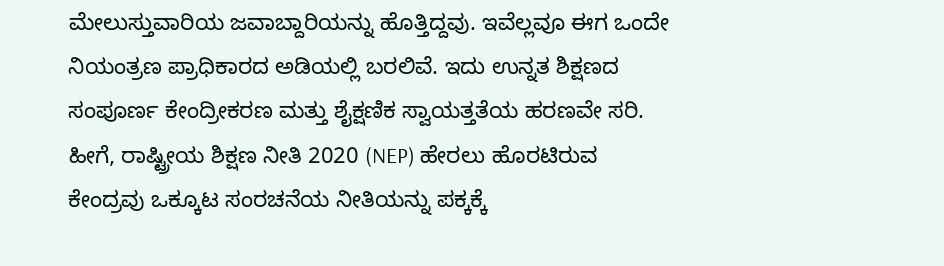ಮೇಲುಸ್ತುವಾರಿಯ ಜವಾಬ್ದಾರಿಯನ್ನು ಹೊತ್ತಿದ್ದವು. ಇವೆಲ್ಲವೂ ಈಗ ಒಂದೇ ನಿಯಂತ್ರಣ ಪ್ರಾಧಿಕಾರದ ಅಡಿಯಲ್ಲಿ ಬರಲಿವೆ. ಇದು ಉನ್ನತ ಶಿಕ್ಷಣದ ಸಂಪೂರ್ಣ ಕೇಂದ್ರೀಕರಣ ಮತ್ತು ಶೈಕ್ಷಣಿಕ ಸ್ವಾಯತ್ತತೆಯ ಹರಣವೇ ಸರಿ. ಹೀಗೆ, ರಾಷ್ಟ್ರೀಯ ಶಿಕ್ಷಣ ನೀತಿ 2020 (NEP) ಹೇರಲು ಹೊರಟಿರುವ ಕೇಂದ್ರವು ಒಕ್ಕೂಟ ಸಂರಚನೆಯ ನೀತಿಯನ್ನು ಪಕ್ಕಕ್ಕೆ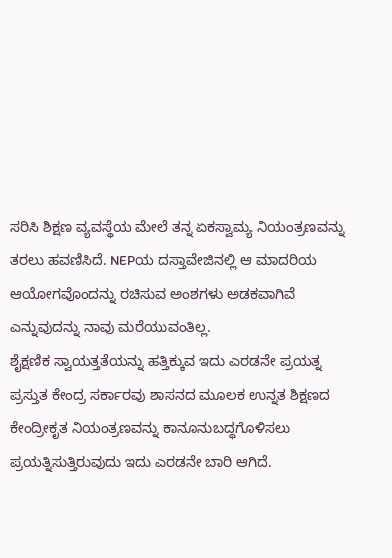ಸರಿಸಿ ಶಿಕ್ಷಣ ವ್ಯವಸ್ಥೆಯ ಮೇಲೆ ತನ್ನ ಏಕಸ್ವಾಮ್ಯ ನಿಯಂತ್ರಣವನ್ನು ತರಲು ಹವಣಿಸಿದೆ. NEPಯ ದಸ್ತಾವೇಜಿನಲ್ಲಿ ಆ ಮಾದರಿಯ ಆಯೋಗವೊಂದನ್ನು ರಚಿಸುವ ಅಂಶಗಳು ಅಡಕವಾಗಿವೆ ಎನ್ನುವುದನ್ನು ನಾವು ಮರೆಯುವಂತಿಲ್ಲ.
ಶೈಕ್ಷಣಿಕ ಸ್ವಾಯತ್ತತೆಯನ್ನು ಹತ್ತಿಕ್ಕುವ ಇದು ಎರಡನೇ ಪ್ರಯತ್ನ
ಪ್ರಸ್ತುತ ಕೇಂದ್ರ ಸರ್ಕಾರವು ಶಾಸನದ ಮೂಲಕ ಉನ್ನತ ಶಿಕ್ಷಣದ ಕೇಂದ್ರೀಕೃತ ನಿಯಂತ್ರಣವನ್ನು ಕಾನೂನುಬದ್ಧಗೊಳಿಸಲು ಪ್ರಯತ್ನಿಸುತ್ತಿರುವುದು ಇದು ಎರಡನೇ ಬಾರಿ ಆಗಿದೆ.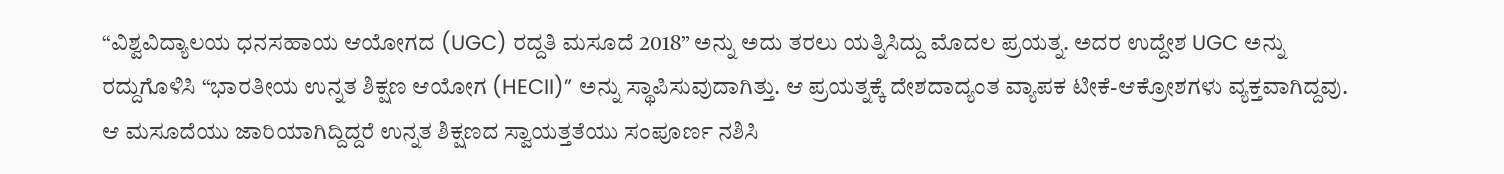“ವಿಶ್ವವಿದ್ಯಾಲಯ ಧನಸಹಾಯ ಆಯೋಗದ (UGC) ರದ್ದತಿ ಮಸೂದೆ 2018” ಅನ್ನು ಅದು ತರಲು ಯತ್ನಿಸಿದ್ದು ಮೊದಲ ಪ್ರಯತ್ನ. ಅದರ ಉದ್ದೇಶ UGC ಅನ್ನು ರದ್ದುಗೊಳಿಸಿ “ಭಾರತೀಯ ಉನ್ನತ ಶಿಕ್ಷಣ ಆಯೋಗ (HECII)” ಅನ್ನು ಸ್ಥಾಪಿಸುವುದಾಗಿತ್ತು. ಆ ಪ್ರಯತ್ನಕ್ಕೆ ದೇಶದಾದ್ಯಂತ ವ್ಯಾಪಕ ಟೀಕೆ-ಆಕ್ರೋಶಗಳು ವ್ಯಕ್ತವಾಗಿದ್ದವು. ಆ ಮಸೂದೆಯು ಜಾರಿಯಾಗಿದ್ದಿದ್ದರೆ ಉನ್ನತ ಶಿಕ್ಷಣದ ಸ್ವಾಯತ್ತತೆಯು ಸಂಪೂರ್ಣ ನಶಿಸಿ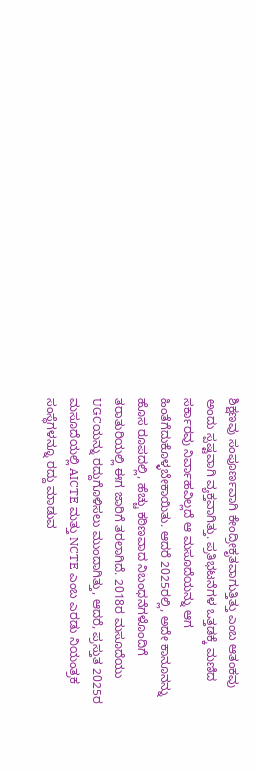ಶಿಕ್ಷಣವು ಸಂಪೂರ್ಣವಾಗಿ ಕೇಂದ್ರೀಕೃತವಾಗುತ್ತಿತ್ತು ಎಂಬ ಆತಂಕವು ಅಂದು ಸ್ಪಷ್ಟವಾಗಿ ವ್ಯಕ್ತವಾಗಿತ್ತು. ಪ್ರತಿಭಟನೆಗಳ ಒತ್ತಡಕ್ಕೆ ಮಣಿದ ಸರ್ಕಾರವು ನಿರ್ವಾಹವಿಲ್ಲದೆ ಆ ಮಸೂದೆಯನ್ನು ಆಗ ಹಿಂತೆಗೆದುಕೊಳ್ಳಬೇಕಾಯಿತು. ಆದರೆ 2025ರಲ್ಲಿ, ಅದೇ ಕಾನೂನನ್ನು ಹೊಸ ರೂಪದಲ್ಲಿ, ಹೆಚ್ಚು ಕಠಿಣವಾದ ನಿಬಂಧನೆಗಳೊಂದಿಗೆ ತರಾತುರಿಯಲ್ಲಿ ಈಗ ಜಾರಿಗೆ ತರಲಾಗಿದೆ. 2018ರ ಮಸೂದೆಯು UGCಯನ್ನು ರದ್ದುಗೊಳಿಸಲು ಮುಂದಾಗಿತ್ತು, ಆದರೆ, ಪ್ರಸ್ತುತ 2025ರ ಮಸೂದೆಯಲ್ಲಿ AICTE ಮತ್ತು NCTE ಎಂಬ ಎರಡು ನಿಯಂತ್ರಕ ಸಂಸ್ಥೆಗಳನ್ನೂ ರದ್ದು ಮಾಡುವ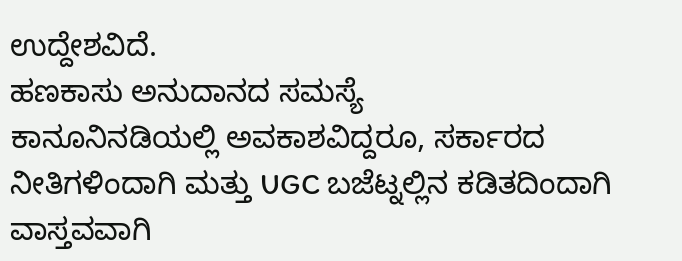ಉದ್ದೇಶವಿದೆ.
ಹಣಕಾಸು ಅನುದಾನದ ಸಮಸ್ಯೆ
ಕಾನೂನಿನಡಿಯಲ್ಲಿ ಅವಕಾಶವಿದ್ದರೂ, ಸರ್ಕಾರದ ನೀತಿಗಳಿಂದಾಗಿ ಮತ್ತು UGC ಬಜೆಟ್ನಲ್ಲಿನ ಕಡಿತದಿಂದಾಗಿ ವಾಸ್ತವವಾಗಿ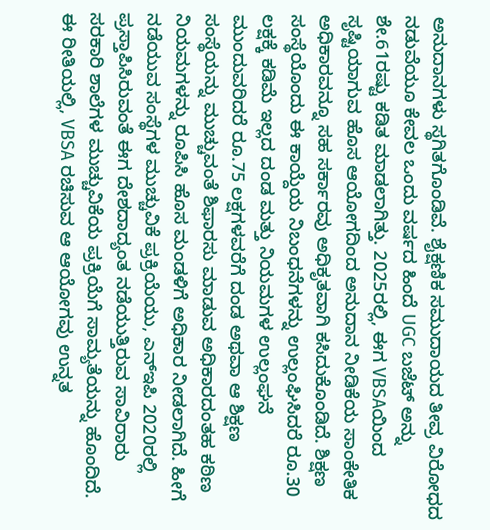ಅನುದಾನಗಳು ಸ್ಥಗಿತಗೊಂಡಿವೆ. ಶೈಕ್ಷಣಿಕ ಸಮುದಾಯದ ತೀವ್ರ ವಿರೋಧದ ನಡುವೆಯೂ ಕೇವಲ ಒಂದು ವರ್ಷದ ಹಿಂದೆ UGC ಬಜೆಟ್ ಅನ್ನು ಶೇ.61ರಷ್ಟು ಕಡಿತ ಮಾಡಲಾಗಿತ್ತು. 2025ರಲ್ಲಿ, ಈಗ VBSAಯಿಂದ ಸೃಷ್ಟಿಯಾಗುವ ಹೊಸ ಆಯೋಗದಿಂದ ಅನುದಾನ ನೀಡಿಕೆಯ ಸಾಂಕೇತಿಕ ಅಧಿಕಾರವನ್ನೂ ಸಹ ಸರ್ಕಾರವು ಅಧಿಕೃತವಾಗಿ ಕಸಿದುಕೊಂಡಿದೆ. ಶಿಕ್ಷಣ ಸಂಸ್ಥೆಯೊಂದು ಈ ಕಾಯ್ದೆಯ ನಿಬಂಧನೆಗಳನ್ನು ಉಲ್ಲಂಘಿಸಿದರೆ ರೂ.30 ಲಕ್ಷಕ್ಕೆ ಕಡಿಮೆ ಇಲ್ಲದ ದಂಡ ಮತ್ತು ನಿಯಮಗಳ ಉಲ್ಲಂಘನೆ ಮುಂದುವರಿದರೆ ರೂ.75 ಲಕ್ಷಗಳವರೆಗೆ ದಂಡ ಅಥವಾ ಆ ಶಿಕ್ಷಣ ಸಂಸ್ಥೆಯನ್ನು ಮುಚ್ಚುವಂತೆ ಶಿಫಾರಸು ಮಾಡುವ ಅಧಿಕಾರದಂತಹ ಕಠಿಣ ನಿಯಮಗಳನ್ನು ರೂಪಿಸಿ ಹೊಸ ಮಂಡಳಿಗೆ ಅಧಿಕಾರ ನೀಡಲಾಗಿದೆ. ಹೀಗೆ ನಡೆಯುವ ಸಂಸ್ಥೆಗಳ ಮುಚ್ಚುವಿಕೆ ಪ್ರಕ್ರಿಯೆಯು, ಎನ್ಇಪಿ 2020ರಲ್ಲಿ ಪ್ರಸ್ತಾಪಿಸಿರುವಂತೆ ಈಗ ದೇಶದಾದ್ಯಂತ ನಡೆಯುತ್ತಿರುವ ಸಾವಿರಾರು ಸರಕಾರಿ ಶಾಲೆಗಳ ಮುಚ್ಚುವಿಕೆಯ ಪ್ರಕ್ರಿಯೆಗೆ ಸಾಮ್ಯತೆಯನ್ನು ಹೊಂದಿದೆ. ಈ ರೀತಿಯಲ್ಲಿ, VBSA ರಚಿಸುವ ಆ ಆಯೋಗವು ಉನ್ನತ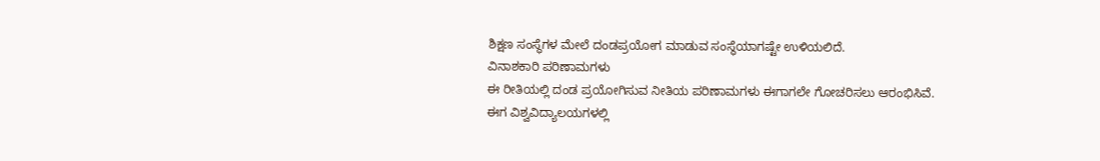ಶಿಕ್ಷಣ ಸಂಸ್ಥೆಗಳ ಮೇಲೆ ದಂಡಪ್ರಯೋಗ ಮಾಡುವ ಸಂಸ್ಥೆಯಾಗಷ್ಟೇ ಉಳಿಯಲಿದೆ.
ವಿನಾಶಕಾರಿ ಪರಿಣಾಮಗಳು
ಈ ರೀತಿಯಲ್ಲಿ ದಂಡ ಪ್ರಯೋಗಿಸುವ ನೀತಿಯ ಪರಿಣಾಮಗಳು ಈಗಾಗಲೇ ಗೋಚರಿಸಲು ಆರಂಭಿಸಿವೆ. ಈಗ ವಿಶ್ವವಿದ್ಯಾಲಯಗಳಲ್ಲಿ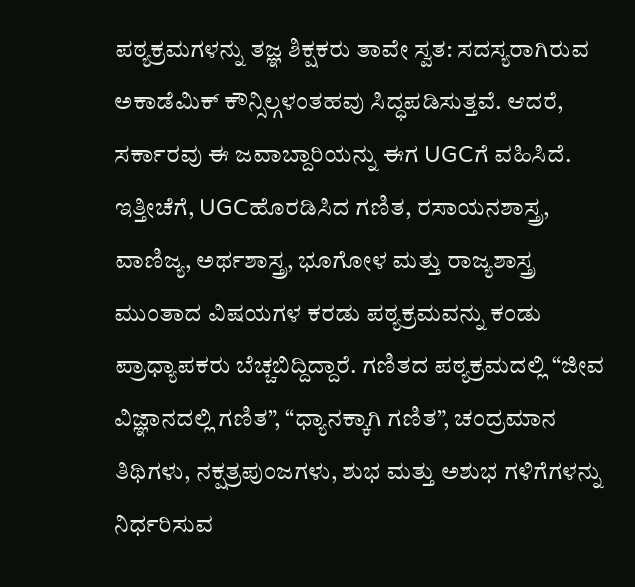ಪಠ್ಯಕ್ರಮಗಳನ್ನು ತಜ್ಞ ಶಿಕ್ಷಕರು ತಾವೇ ಸ್ವತ: ಸದಸ್ಯರಾಗಿರುವ ಅಕಾಡೆಮಿಕ್ ಕೌನ್ಸಿಲ್ಗಳಂತಹವು ಸಿದ್ಧಪಡಿಸುತ್ತವೆ. ಆದರೆ, ಸರ್ಕಾರವು ಈ ಜವಾಬ್ದಾರಿಯನ್ನು ಈಗ UGCಗೆ ವಹಿಸಿದೆ. ಇತ್ತೀಚೆಗೆ, UGCಹೊರಡಿಸಿದ ಗಣಿತ, ರಸಾಯನಶಾಸ್ತ್ರ, ವಾಣಿಜ್ಯ, ಅರ್ಥಶಾಸ್ತ್ರ, ಭೂಗೋಳ ಮತ್ತು ರಾಜ್ಯಶಾಸ್ತ್ರ ಮುಂತಾದ ವಿಷಯಗಳ ಕರಡು ಪಠ್ಯಕ್ರಮವನ್ನು ಕಂಡು ಪ್ರಾಧ್ಯಾಪಕರು ಬೆಚ್ಚಬಿದ್ದಿದ್ದಾರೆ. ಗಣಿತದ ಪಠ್ಯಕ್ರಮದಲ್ಲಿ “ಜೀವ ವಿಜ್ಞಾನದಲ್ಲಿ ಗಣಿತ”, “ಧ್ಯಾನಕ್ಕಾಗಿ ಗಣಿತ”, ಚಂದ್ರಮಾನ ತಿಥಿಗಳು, ನಕ್ಷತ್ರಪುಂಜಗಳು, ಶುಭ ಮತ್ತು ಅಶುಭ ಗಳಿಗೆಗಳನ್ನು ನಿರ್ಧರಿಸುವ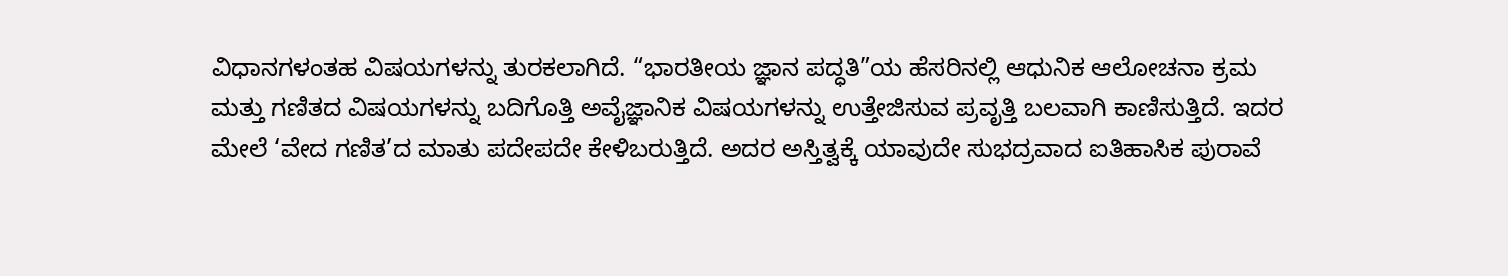ವಿಧಾನಗಳಂತಹ ವಿಷಯಗಳನ್ನು ತುರಕಲಾಗಿದೆ. “ಭಾರತೀಯ ಜ್ಞಾನ ಪದ್ಧತಿ”ಯ ಹೆಸರಿನಲ್ಲಿ ಆಧುನಿಕ ಆಲೋಚನಾ ಕ್ರಮ ಮತ್ತು ಗಣಿತದ ವಿಷಯಗಳನ್ನು ಬದಿಗೊತ್ತಿ ಅವೈಜ್ಞಾನಿಕ ವಿಷಯಗಳನ್ನು ಉತ್ತೇಜಿಸುವ ಪ್ರವೃತ್ತಿ ಬಲವಾಗಿ ಕಾಣಿಸುತ್ತಿದೆ. ಇದರ ಮೇಲೆ ‘ವೇದ ಗಣಿತ’ದ ಮಾತು ಪದೇಪದೇ ಕೇಳಿಬರುತ್ತಿದೆ. ಅದರ ಅಸ್ತಿತ್ವಕ್ಕೆ ಯಾವುದೇ ಸುಭದ್ರವಾದ ಐತಿಹಾಸಿಕ ಪುರಾವೆ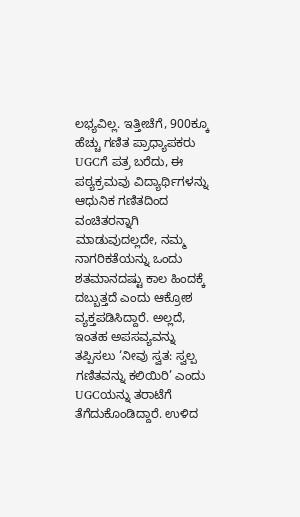ಲಭ್ಯವಿಲ್ಲ. ಇತ್ತೀಚೆಗೆ, 900ಕ್ಕೂ ಹೆಚ್ಚು ಗಣಿತ ಪ್ರಾಧ್ಯಾಪಕರು UGCಗೆ ಪತ್ರ ಬರೆದು, ಈ ಪಠ್ಯಕ್ರಮವು ವಿದ್ಯಾರ್ಥಿಗಳನ್ನು ಆಧುನಿಕ ಗಣಿತದಿಂದ ವಂಚಿತರನ್ನಾಗಿ ಮಾಡುವುದಲ್ಲದೇ, ನಮ್ಮ ನಾಗರಿಕತೆಯನ್ನು ಒಂದು ಶತಮಾನದಷ್ಟು ಕಾಲ ಹಿಂದಕ್ಕೆ ದಬ್ಬುತ್ತದೆ ಎಂದು ಆಕ್ರೋಶ ವ್ಯಕ್ತಪಡಿಸಿದ್ದಾರೆ. ಅಲ್ಲದೆ, ಇಂತಹ ಅಪಸವ್ಯವನ್ನು ತಪ್ಪಿಸಲು ‘ನೀವು ಸ್ವತ: ಸ್ವಲ್ಪ ಗಣಿತವನ್ನು ಕಲಿಯಿರಿ’ ಎಂದು UGCಯನ್ನು ತರಾಟೆಗೆ ತೆಗೆದುಕೊಂಡಿದ್ದಾರೆ. ಉಳಿದ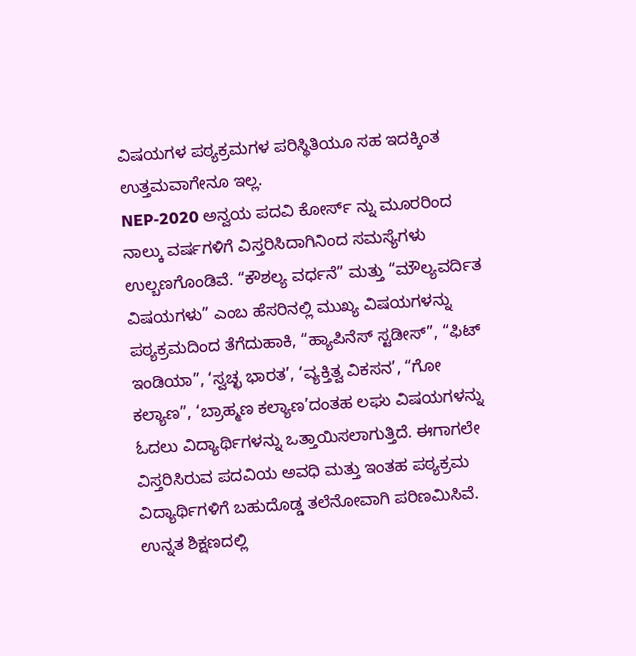ವಿಷಯಗಳ ಪಠ್ಯಕ್ರಮಗಳ ಪರಿಸ್ಥಿತಿಯೂ ಸಹ ಇದಕ್ಕಿಂತ ಉತ್ತಮವಾಗೇನೂ ಇಲ್ಲ.
NEP-2020 ಅನ್ವಯ ಪದವಿ ಕೋರ್ಸ್ ನ್ನು ಮೂರರಿಂದ ನಾಲ್ಕು ವರ್ಷಗಳಿಗೆ ವಿಸ್ತರಿಸಿದಾಗಿನಿಂದ ಸಮಸ್ಯೆಗಳು ಉಲ್ಬಣಗೊಂಡಿವೆ. “ಕೌಶಲ್ಯ ವರ್ಧನೆ” ಮತ್ತು “ಮೌಲ್ಯವರ್ದಿತ ವಿಷಯಗಳು” ಎಂಬ ಹೆಸರಿನಲ್ಲಿ ಮುಖ್ಯ ವಿಷಯಗಳನ್ನು ಪಠ್ಯಕ್ರಮದಿಂದ ತೆಗೆದುಹಾಕಿ, “ಹ್ಯಾಪಿನೆಸ್ ಸ್ಟಡೀಸ್”, “ಫಿಟ್ ಇಂಡಿಯಾ”, ‘ಸ್ವಚ್ಛ ಭಾರತ’, ‘ವ್ಯಕ್ತಿತ್ವ ವಿಕಸನ’, “ಗೋ ಕಲ್ಯಾಣ”, ‘ಬ್ರಾಹ್ಮಣ ಕಲ್ಯಾಣ’ದಂತಹ ಲಘು ವಿಷಯಗಳನ್ನು ಓದಲು ವಿದ್ಯಾರ್ಥಿಗಳನ್ನು ಒತ್ತಾಯಿಸಲಾಗುತ್ತಿದೆ. ಈಗಾಗಲೇ ವಿಸ್ತರಿಸಿರುವ ಪದವಿಯ ಅವಧಿ ಮತ್ತು ಇಂತಹ ಪಠ್ಯಕ್ರಮ ವಿದ್ಯಾರ್ಥಿಗಳಿಗೆ ಬಹುದೊಡ್ಡ ತಲೆನೋವಾಗಿ ಪರಿಣಮಿಸಿವೆ. ಉನ್ನತ ಶಿಕ್ಷಣದಲ್ಲಿ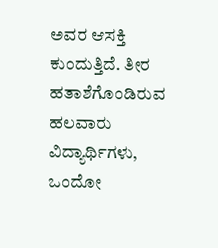ಅವರ ಆಸಕ್ತಿ ಕುಂದುತ್ತಿದೆ. ತೀರ ಹತಾಶೆಗೊಂಡಿರುವ ಹಲವಾರು ವಿದ್ಯಾರ್ಥಿಗಳು, ಒಂದೋ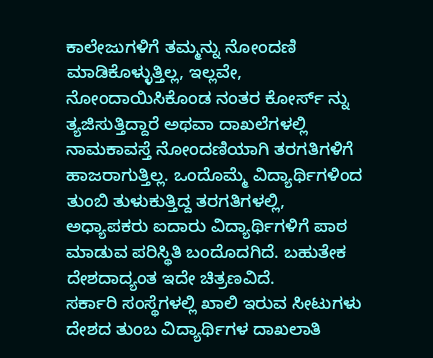ಕಾಲೇಜುಗಳಿಗೆ ತಮ್ಮನ್ನು ನೋಂದಣಿ ಮಾಡಿಕೊಳ್ಳುತ್ತಿಲ್ಲ, ಇಲ್ಲವೇ, ನೋಂದಾಯಿಸಿಕೊಂಡ ನಂತರ ಕೋರ್ಸ್ ನ್ನು ತ್ಯಜಿಸುತ್ತಿದ್ದಾರೆ ಅಥವಾ ದಾಖಲೆಗಳಲ್ಲಿ ನಾಮಕಾವಸ್ತೆ ನೋಂದಣಿಯಾಗಿ ತರಗತಿಗಳಿಗೆ ಹಾಜರಾಗುತ್ತಿಲ್ಲ. ಒಂದೊಮ್ಮೆ ವಿದ್ಯಾರ್ಥಿಗಳಿಂದ ತುಂಬಿ ತುಳುಕುತ್ತಿದ್ದ ತರಗತಿಗಳಲ್ಲಿ, ಅಧ್ಯಾಪಕರು ಐದಾರು ವಿದ್ಯಾರ್ಥಿಗಳಿಗೆ ಪಾಠ ಮಾಡುವ ಪರಿಸ್ಥಿತಿ ಬಂದೊದಗಿದೆ. ಬಹುತೇಕ ದೇಶದಾದ್ಯಂತ ಇದೇ ಚಿತ್ರಣವಿದೆ.
ಸರ್ಕಾರಿ ಸಂಸ್ಥೆಗಳಲ್ಲಿ ಖಾಲಿ ಇರುವ ಸೀಟುಗಳು
ದೇಶದ ತುಂಬ ವಿದ್ಯಾರ್ಥಿಗಳ ದಾಖಲಾತಿ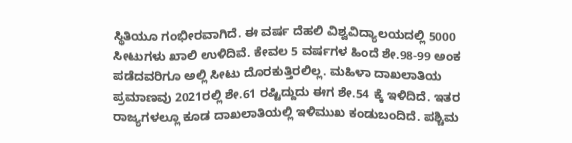ಸ್ಥಿತಿಯೂ ಗಂಭೀರವಾಗಿದೆ. ಈ ವರ್ಷ ದೆಹಲಿ ವಿಶ್ವವಿದ್ಯಾಲಯದಲ್ಲಿ 5000 ಸೀಟುಗಳು ಖಾಲಿ ಉಳಿದಿವೆ. ಕೇವಲ 5 ವರ್ಷಗಳ ಹಿಂದೆ ಶೇ.98-99 ಅಂಕ ಪಡೆದವರಿಗೂ ಅಲ್ಲಿ ಸೀಟು ದೊರಕುತ್ತಿರಲಿಲ್ಲ. ಮಹಿಳಾ ದಾಖಲಾತಿಯ ಪ್ರಮಾಣವು 2021ರಲ್ಲಿ ಶೇ.61 ರಷ್ಟಿದ್ದುದು ಈಗ ಶೇ.54 ಕ್ಕೆ ಇಳಿದಿದೆ. ಇತರ ರಾಜ್ಯಗಳಲ್ಲೂ ಕೂಡ ದಾಖಲಾತಿಯಲ್ಲಿ ಇಳಿಮುಖ ಕಂಡುಬಂದಿದೆ. ಪಶ್ಚಿಮ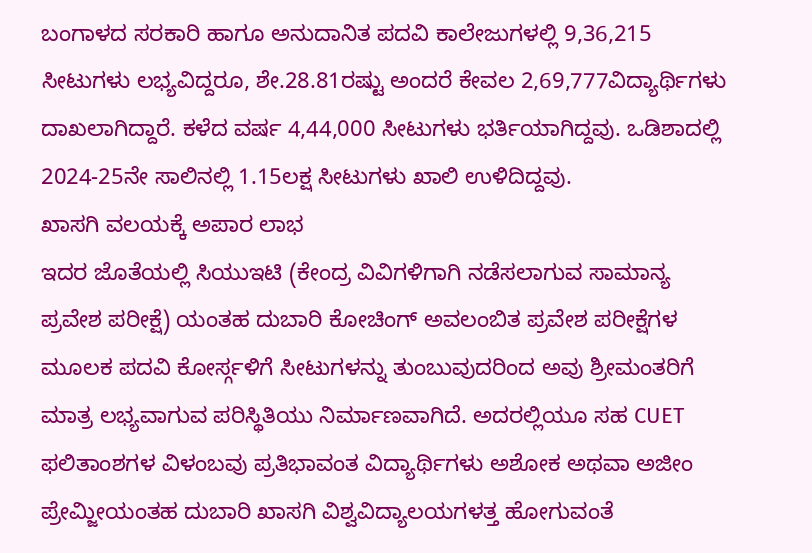ಬಂಗಾಳದ ಸರಕಾರಿ ಹಾಗೂ ಅನುದಾನಿತ ಪದವಿ ಕಾಲೇಜುಗಳಲ್ಲಿ 9,36,215 ಸೀಟುಗಳು ಲಭ್ಯವಿದ್ದರೂ, ಶೇ.28.81ರಷ್ಟು ಅಂದರೆ ಕೇವಲ 2,69,777ವಿದ್ಯಾರ್ಥಿಗಳು ದಾಖಲಾಗಿದ್ದಾರೆ. ಕಳೆದ ವರ್ಷ 4,44,000 ಸೀಟುಗಳು ಭರ್ತಿಯಾಗಿದ್ದವು. ಒಡಿಶಾದಲ್ಲಿ 2024-25ನೇ ಸಾಲಿನಲ್ಲಿ 1.15ಲಕ್ಷ ಸೀಟುಗಳು ಖಾಲಿ ಉಳಿದಿದ್ದವು.
ಖಾಸಗಿ ವಲಯಕ್ಕೆ ಅಪಾರ ಲಾಭ
ಇದರ ಜೊತೆಯಲ್ಲಿ ಸಿಯುಇಟಿ (ಕೇಂದ್ರ ವಿವಿಗಳಿಗಾಗಿ ನಡೆಸಲಾಗುವ ಸಾಮಾನ್ಯ ಪ್ರವೇಶ ಪರೀಕ್ಷೆ) ಯಂತಹ ದುಬಾರಿ ಕೋಚಿಂಗ್ ಅವಲಂಬಿತ ಪ್ರವೇಶ ಪರೀಕ್ಷೆಗಳ ಮೂಲಕ ಪದವಿ ಕೋರ್ಸ್ಗಳಿಗೆ ಸೀಟುಗಳನ್ನು ತುಂಬುವುದರಿಂದ ಅವು ಶ್ರೀಮಂತರಿಗೆ ಮಾತ್ರ ಲಭ್ಯವಾಗುವ ಪರಿಸ್ಥಿತಿಯು ನಿರ್ಮಾಣವಾಗಿದೆ. ಅದರಲ್ಲಿಯೂ ಸಹ CUET ಫಲಿತಾಂಶಗಳ ವಿಳಂಬವು ಪ್ರತಿಭಾವಂತ ವಿದ್ಯಾರ್ಥಿಗಳು ಅಶೋಕ ಅಥವಾ ಅಜೀಂ ಪ್ರೇಮ್ಜೀಯಂತಹ ದುಬಾರಿ ಖಾಸಗಿ ವಿಶ್ವವಿದ್ಯಾಲಯಗಳತ್ತ ಹೋಗುವಂತೆ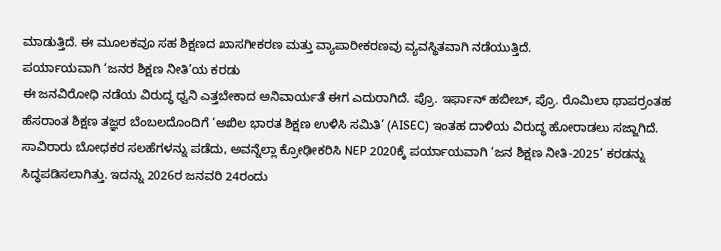ಮಾಡುತ್ತಿದೆ. ಈ ಮೂಲಕವೂ ಸಹ ಶಿಕ್ಷಣದ ಖಾಸಗೀಕರಣ ಮತ್ತು ವ್ಯಾಪಾರೀಕರಣವು ವ್ಯವಸ್ಥಿತವಾಗಿ ನಡೆಯುತ್ತಿದೆ.
ಪರ್ಯಾಯವಾಗಿ ‘ಜನರ ಶಿಕ್ಷಣ ನೀತಿ’ಯ ಕರಡು
ಈ ಜನವಿರೋಧಿ ನಡೆಯ ವಿರುದ್ಧ ಧ್ವನಿ ಎತ್ತಬೇಕಾದ ಅನಿವಾರ್ಯತೆ ಈಗ ಎದುರಾಗಿದೆ. ಪ್ರೊ. ಇರ್ಫಾನ್ ಹಬೀಬ್, ಪ್ರೊ. ರೊಮಿಲಾ ಥಾಪರ್ರಂತಹ ಹೆಸರಾಂತ ಶಿಕ್ಷಣ ತಜ್ಞರ ಬೆಂಬಲದೊಂದಿಗೆ ‘ಅಖಿಲ ಭಾರತ ಶಿಕ್ಷಣ ಉಳಿಸಿ ಸಮಿತಿ’ (AISEC) ಇಂತಹ ದಾಳಿಯ ವಿರುದ್ಧ ಹೋರಾಡಲು ಸಜ್ಜಾಗಿದೆ. ಸಾವಿರಾರು ಬೋಧಕರ ಸಲಹೆಗಳನ್ನು ಪಡೆದು, ಅವನ್ನೆಲ್ಲಾ ಕ್ರೋಢೀಕರಿಸಿ NEP 2020ಕ್ಕೆ ಪರ್ಯಾಯವಾಗಿ ‘ಜನ ಶಿಕ್ಷಣ ನೀತಿ-2025’ ಕರಡನ್ನು ಸಿದ್ಧಪಡಿಸಲಾಗಿತ್ತು. ಇದನ್ನು 2026ರ ಜನವರಿ 24ರಂದು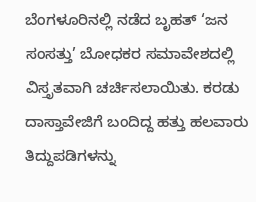ಬೆಂಗಳೂರಿನಲ್ಲಿ ನಡೆದ ಬೃಹತ್ ‘ಜನ ಸಂಸತ್ತು’ ಬೋಧಕರ ಸಮಾವೇಶದಲ್ಲಿ ವಿಸ್ತೃತವಾಗಿ ಚರ್ಚಿಸಲಾಯಿತು. ಕರಡು ದಾಸ್ತಾವೇಜಿಗೆ ಬಂದಿದ್ದ ಹತ್ತು ಹಲವಾರು ತಿದ್ದುಪಡಿಗಳನ್ನು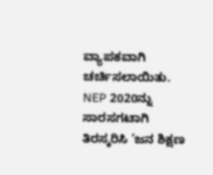ವ್ಯಾಪಕವಾಗಿ ಚರ್ಚಿಸಲಾಯಿತು. NEP 2020ನ್ನು ಸಾರಸಗಟಾಗಿ ತಿರಸ್ಕರಿಸಿ ‘ಜನ ಶಿಕ್ಷಣ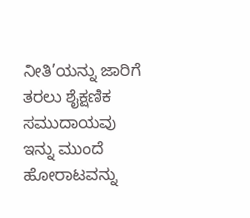ನೀತಿ’ಯನ್ನು ಜಾರಿಗೆ ತರಲು ಶೈಕ್ಷಣಿಕ ಸಮುದಾಯವು ಇನ್ನು ಮುಂದೆ ಹೋರಾಟವನ್ನು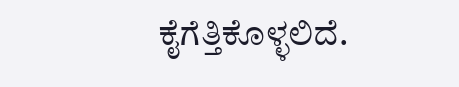ಕೈಗೆತ್ತಿಕೊಳ್ಳಲಿದೆ.